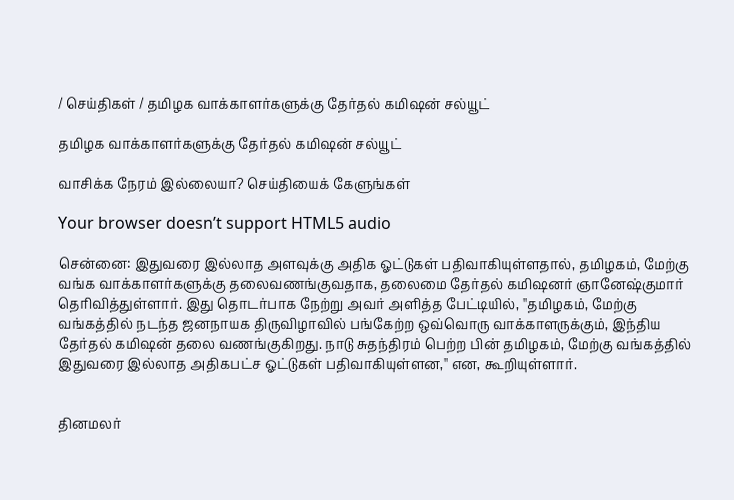/ செய்திகள் / தமிழக வாக்காளர்களுக்கு தேர்தல் கமிஷன் சல்யூட்

தமிழக வாக்காளர்களுக்கு தேர்தல் கமிஷன் சல்யூட்

வாசிக்க நேரம் இல்லையா? செய்தியைக் கேளுங்கள்

Your browser doesn’t support HTML5 audio

சென்னை: இதுவரை இல்லாத அளவுக்கு அதிக ஓட்டுகள் பதிவாகியுள்ளதால், தமிழகம், மேற்கு வங்க வாக்காளர்களுக்கு தலைவணங்குவதாக, தலைமை தேர்தல் கமிஷனர் ஞானேஷ்குமார் தெரிவித்துள்ளார். இது தொடர்பாக நேற்று அவர் அளித்த பேட்டியில், ''தமிழகம், மேற்கு வங்கத்தில் நடந்த ஜனநாயக திருவிழாவில் பங்கேற்ற ஒவ்வொரு வாக்காளருக்கும், இந்திய தேர்தல் கமிஷன் தலை வணங்குகிறது. நாடு சுதந்திரம் பெற்ற பின் தமிழகம், மேற்கு வங்கத்தில் இதுவரை இல்லாத அதிகபட்ச ஓட்டுகள் பதிவாகியுள்ளன,'' என, கூறியுள்ளார்.


தினமலர்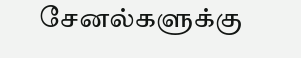சேனல்களுக்கு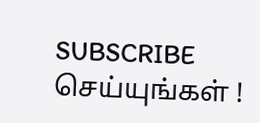SUBSCRIBE செய்யுங்கள் !